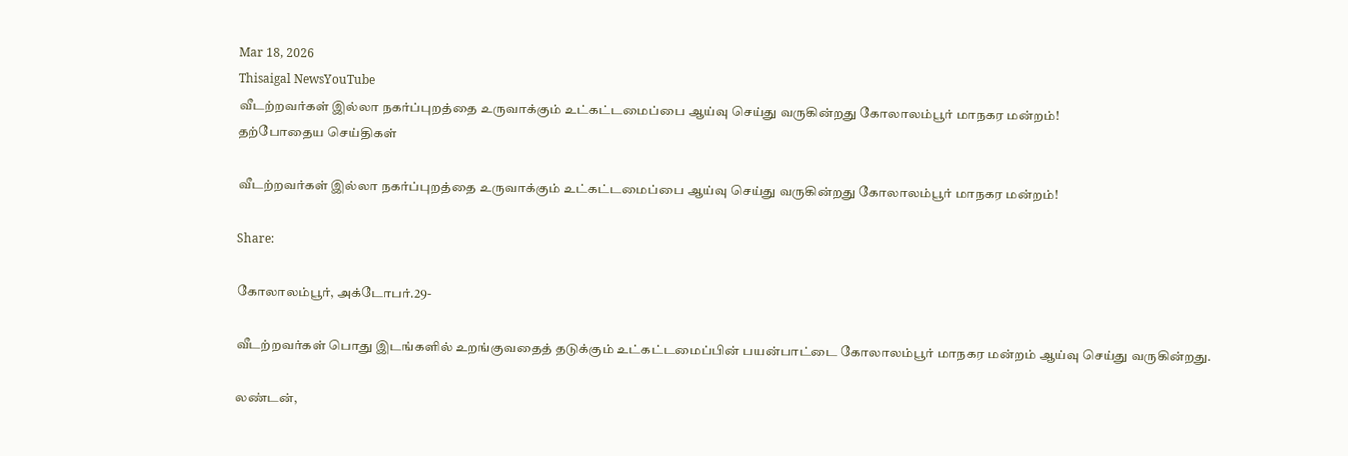Mar 18, 2026
Thisaigal NewsYouTube
வீடற்றவர்கள் இல்லா நகர்ப்புறத்தை உருவாக்கும் உட்கட்டமைப்பை ஆய்வு செய்து வருகின்றது கோலாலம்பூர் மாநகர மன்றம்!
தற்போதைய செய்திகள்

வீடற்றவர்கள் இல்லா நகர்ப்புறத்தை உருவாக்கும் உட்கட்டமைப்பை ஆய்வு செய்து வருகின்றது கோலாலம்பூர் மாநகர மன்றம்!

Share:

கோலாலம்பூர், அக்டோபர்.29-

வீடற்றவர்கள் பொது இடங்களில் உறங்குவதைத் தடுக்கும் உட்கட்டமைப்பின் பயன்பாட்டை கோலாலம்பூர் மாநகர மன்றம் ஆய்வு செய்து வருகின்றது.

லண்டன்,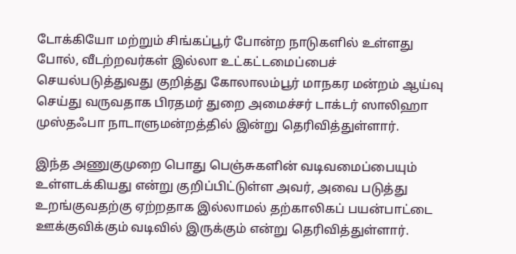டோக்கியோ மற்றும் சிங்கப்பூர் போன்ற நாடுகளில் உள்ளது போல், வீடற்றவர்கள் இல்லா உட்கட்டமைப்பைச் செயல்படுத்துவது குறித்து கோலாலம்பூர் மாநகர மன்றம் ஆய்வு செய்து வருவதாக பிரதமர் துறை அமைச்சர் டாக்டர் ஸாலிஹா முஸ்தஃபா நாடாளுமன்றத்தில் இன்று தெரிவித்துள்ளார்.

இந்த அணுகுமுறை பொது பெஞ்சுகளின் வடிவமைப்பையும் உள்ளடக்கியது என்று குறிப்பிட்டுள்ள அவர், அவை படுத்து உறங்குவதற்கு ஏற்றதாக இல்லாமல் தற்காலிகப் பயன்பாட்டை ஊக்குவிக்கும் வடிவில் இருக்கும் என்று தெரிவித்துள்ளார்.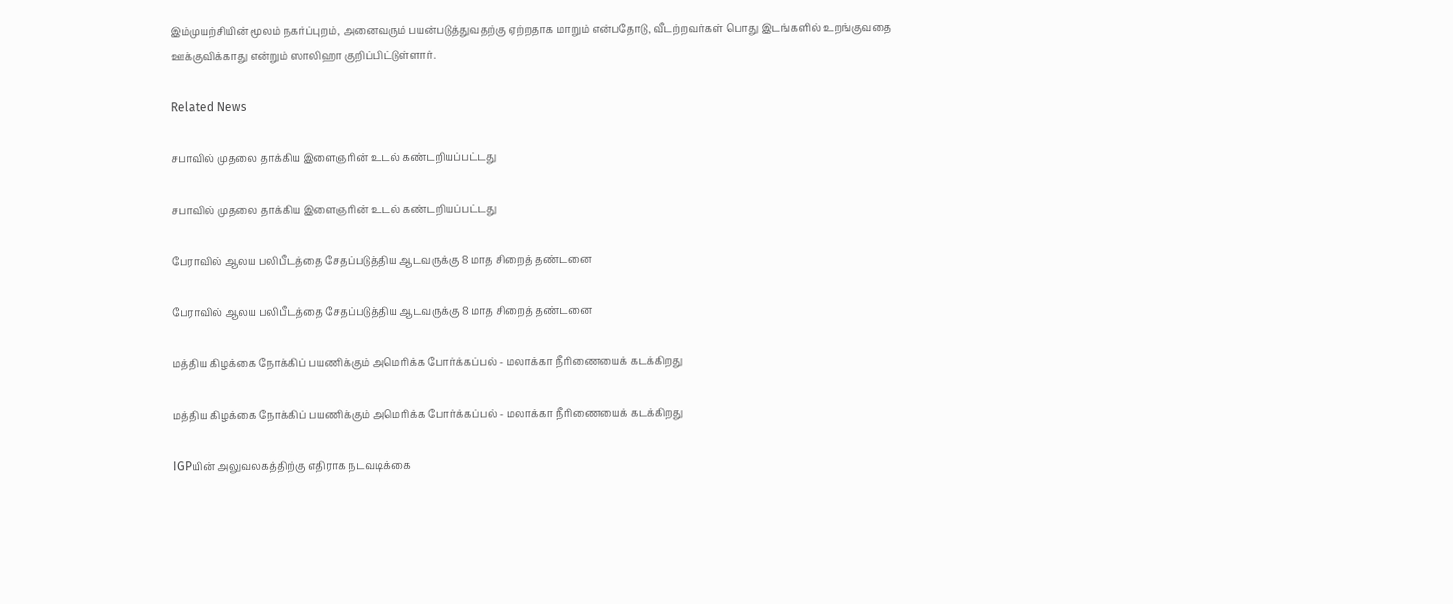இம்முயற்சியின் மூலம் நகர்ப்புறம், அனைவரும் பயன்படுத்துவதற்கு ஏற்றதாக மாறும் என்பதோடு, வீடற்றவர்கள் பொது இடங்களில் உறங்குவதை ஊக்குவிக்காது என்றும் ஸாலிஹா குறிப்பிட்டுள்ளார்.

Related News

சபாவில் முதலை தாக்கிய இளைஞரின் உடல் கண்டறியப்பட்டது

சபாவில் முதலை தாக்கிய இளைஞரின் உடல் கண்டறியப்பட்டது

பேராவில் ஆலய பலிபீடத்தை சேதப்படுத்திய ஆடவருக்கு 8 மாத சிறைத் தண்டனை

பேராவில் ஆலய பலிபீடத்தை சேதப்படுத்திய ஆடவருக்கு 8 மாத சிறைத் தண்டனை

மத்திய கிழக்கை நோக்கிப் பயணிக்கும் அமெரிக்க போர்க்கப்பல் - மலாக்கா நீரிணையைக் கடக்கிறது

மத்திய கிழக்கை நோக்கிப் பயணிக்கும் அமெரிக்க போர்க்கப்பல் - மலாக்கா நீரிணையைக் கடக்கிறது

IGPயின் அலுவலகத்திற்கு எதிராக நடவடிக்கை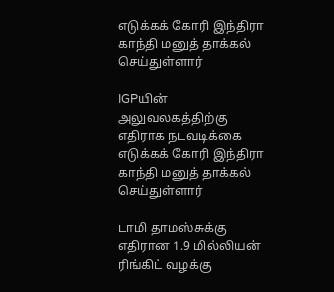எடுக்கக் கோரி இந்திரா காந்தி மனுத் தாக்கல் செய்துள்ளார்

IGPயின் அலுவலகத்திற்கு எதிராக நடவடிக்கை எடுக்கக் கோரி இந்திரா காந்தி மனுத் தாக்கல் செய்துள்ளார்

டாமி தாமஸ்சுக்கு எதிரான 1.9 மில்லியன் ரிங்கிட் வழக்கு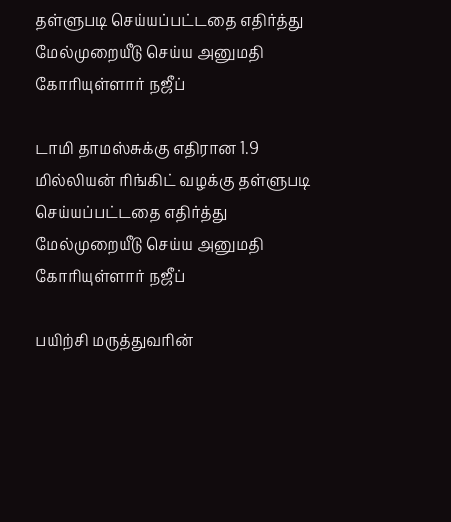தள்ளுபடி செய்யப்பட்டதை எதிர்த்து மேல்முறையீடு செய்ய அனுமதி கோரியுள்ளார் நஜீப்

டாமி தாமஸ்சுக்கு எதிரான 1.9 மில்லியன் ரிங்கிட் வழக்கு தள்ளுபடி செய்யப்பட்டதை எதிர்த்து மேல்முறையீடு செய்ய அனுமதி கோரியுள்ளார் நஜீப்

பயிற்சி மருத்துவரின்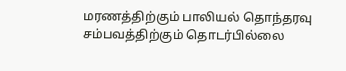மரணத்திற்கும் பாலியல் தொந்தரவு சம்பவத்திற்கும் தொடர்பில்லை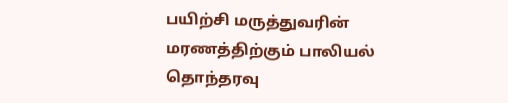பயிற்சி மருத்துவரின் மரணத்திற்கும் பாலியல் தொந்தரவு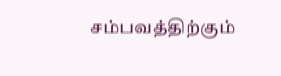சம்பவத்திற்கும்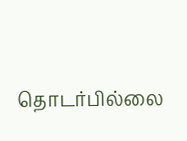தொடர்பில்லை